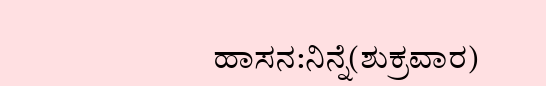ಹಾಸನ:ನಿನ್ನೆ(ಶುಕ್ರವಾರ)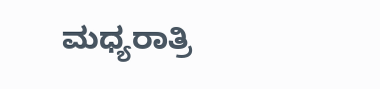ಮಧ್ಯರಾತ್ರಿ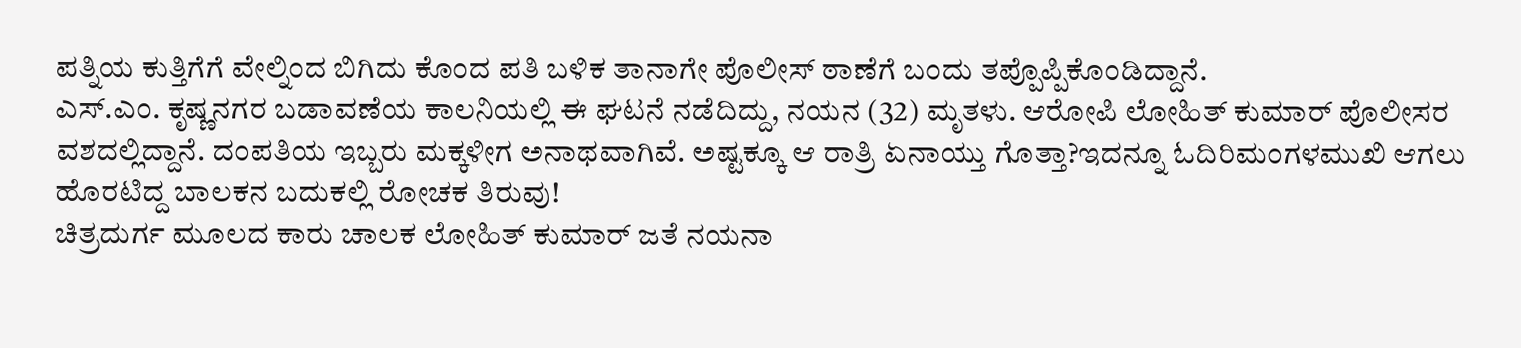ಪತ್ನಿಯ ಕುತ್ತಿಗೆಗೆ ವೇಲ್ನಿಂದ ಬಿಗಿದು ಕೊಂದ ಪತಿ ಬಳಿಕ ತಾನಾಗೇ ಪೊಲೀಸ್ ಠಾಣೆಗೆ ಬಂದು ತಪ್ಪೊಪ್ಪಿಕೊಂಡಿದ್ದಾನೆ.
ಎಸ್.ಎಂ. ಕೃಷ್ಣನಗರ ಬಡಾವಣೆಯ ಕಾಲನಿಯಲ್ಲಿ ಈ ಘಟನೆ ನಡೆದಿದ್ದು, ನಯನ (32) ಮೃತಳು. ಆರೋಪಿ ಲೋಹಿತ್ ಕುಮಾರ್ ಪೊಲೀಸರ ವಶದಲ್ಲಿದ್ದಾನೆ. ದಂಪತಿಯ ಇಬ್ಬರು ಮಕ್ಕಳೀಗ ಅನಾಥವಾಗಿವೆ. ಅಷ್ಟಕ್ಕೂ ಆ ರಾತ್ರಿ ಏನಾಯ್ತು ಗೊತ್ತಾ?ಇದನ್ನೂ ಓದಿರಿಮಂಗಳಮುಖಿ ಆಗಲು ಹೊರಟಿದ್ದ ಬಾಲಕನ ಬದುಕಲ್ಲಿ ರೋಚಕ ತಿರುವು!
ಚಿತ್ರದುರ್ಗ ಮೂಲದ ಕಾರು ಚಾಲಕ ಲೋಹಿತ್ ಕುಮಾರ್ ಜತೆ ನಯನಾ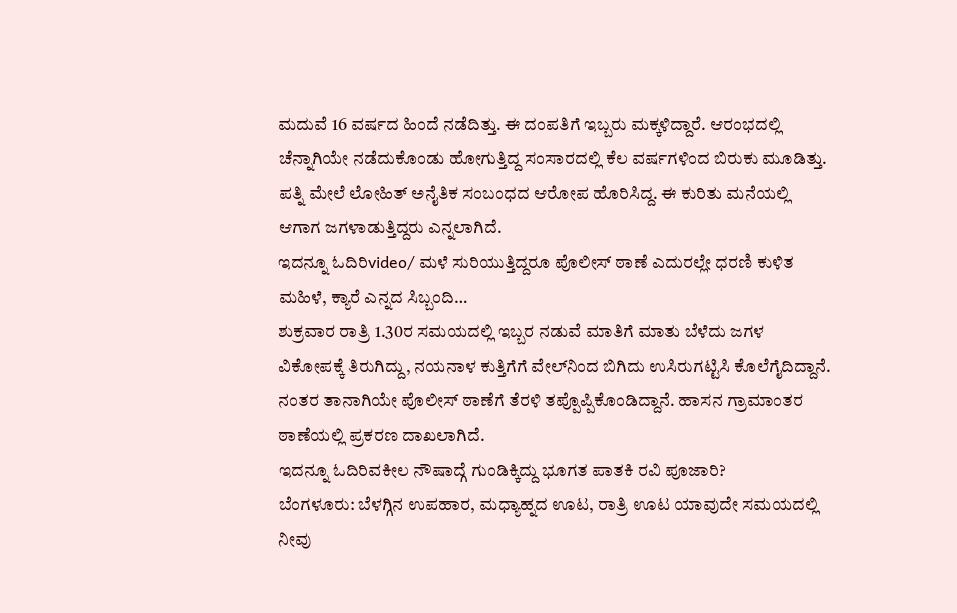ಮದುವೆ 16 ವರ್ಷದ ಹಿಂದೆ ನಡೆದಿತ್ತು. ಈ ದಂಪತಿಗೆ ಇಬ್ಬರು ಮಕ್ಕಳಿದ್ದಾರೆ. ಆರಂಭದಲ್ಲಿ ಚೆನ್ನಾಗಿಯೇ ನಡೆದುಕೊಂಡು ಹೋಗುತ್ತಿದ್ದ ಸಂಸಾರದಲ್ಲಿ ಕೆಲ ವರ್ಷಗಳಿಂದ ಬಿರುಕು ಮೂಡಿತ್ತು. ಪತ್ನಿ ಮೇಲೆ ಲೋಹಿತ್ ಅನೈತಿಕ ಸಂಬಂಧದ ಆರೋಪ ಹೊರಿಸಿದ್ದ. ಈ ಕುರಿತು ಮನೆಯಲ್ಲಿ ಆಗಾಗ ಜಗಳಾಡುತ್ತಿದ್ದರು ಎನ್ನಲಾಗಿದೆ.
ಇದನ್ನೂ ಓದಿರಿvideo/ ಮಳೆ ಸುರಿಯುತ್ತಿದ್ದರೂ ಪೊಲೀಸ್ ಠಾಣೆ ಎದುರಲ್ಲೇ ಧರಣಿ ಕುಳಿತ ಮಹಿಳೆ, ಕ್ಯಾರೆ ಎನ್ನದ ಸಿಬ್ಬಂದಿ…
ಶುಕ್ರವಾರ ರಾತ್ರಿ 1.30ರ ಸಮಯದಲ್ಲಿ ಇಬ್ಬರ ನಡುವೆ ಮಾತಿಗೆ ಮಾತು ಬೆಳೆದು ಜಗಳ ವಿಕೋಪಕ್ಕೆ ತಿರುಗಿದ್ದು, ನಯನಾಳ ಕುತ್ತಿಗೆಗೆ ವೇಲ್‌ನಿಂದ ಬಿಗಿದು ಉಸಿರುಗಟ್ಟಿಸಿ ಕೊಲೆಗೈದಿದ್ದಾನೆ. ನಂತರ ತಾನಾಗಿಯೇ ಪೊಲೀಸ್ ಠಾಣೆಗೆ ತೆರಳಿ ತಪ್ಪೊಪ್ಪಿಕೊಂಡಿದ್ದಾನೆ. ಹಾಸನ ಗ್ರಾಮಾಂತರ ಠಾಣೆಯಲ್ಲಿ ಪ್ರಕರಣ ದಾಖಲಾಗಿದೆ.
ಇದನ್ನೂ ಓದಿರಿವಕೀಲ ನೌಷಾದ್ಗೆ ಗುಂಡಿಕ್ಕಿದ್ದು ಭೂಗತ ಪಾತಕಿ ರವಿ ಪೂಜಾರಿ?
ಬೆಂಗಳೂರು: ಬೆಳಗ್ಗಿನ ಉಪಹಾರ, ಮಧ್ಯಾಹ್ನದ ಊಟ, ರಾತ್ರಿ ಊಟ ಯಾವುದೇ ಸಮಯದಲ್ಲಿ ನೀವು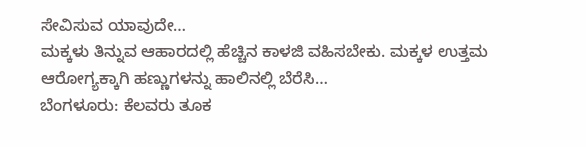ಸೇವಿಸುವ ಯಾವುದೇ…
ಮಕ್ಕಳು ತಿನ್ನುವ ಆಹಾರದಲ್ಲಿ ಹೆಚ್ಚಿನ ಕಾಳಜಿ ವಹಿಸಬೇಕು. ಮಕ್ಕಳ ಉತ್ತಮ ಆರೋಗ್ಯಕ್ಕಾಗಿ ಹಣ್ಣುಗಳನ್ನು ಹಾಲಿನಲ್ಲಿ ಬೆರೆಸಿ…
ಬೆಂಗಳೂರು: ಕೆಲವರು ತೂಕ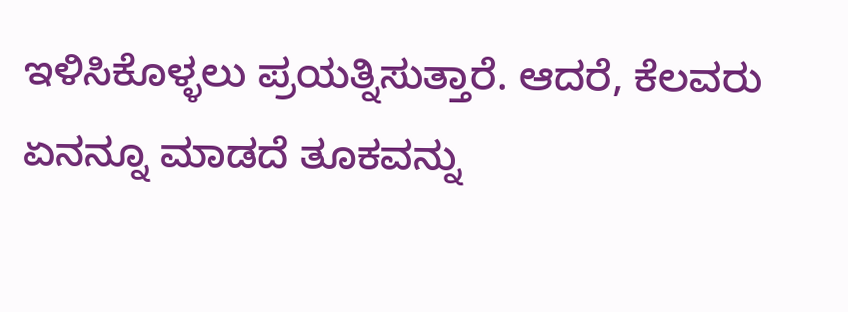ಇಳಿಸಿಕೊಳ್ಳಲು ಪ್ರಯತ್ನಿಸುತ್ತಾರೆ. ಆದರೆ, ಕೆಲವರು ಏನನ್ನೂ ಮಾಡದೆ ತೂಕವನ್ನು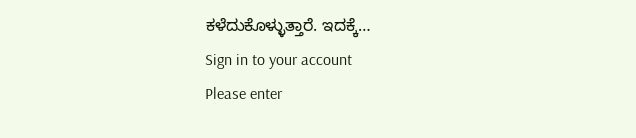ಕಳೆದುಕೊಳ್ಳುತ್ತಾರೆ. ಇದಕ್ಕೆ…
Sign in to your account
Please enter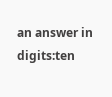an answer in digits:ten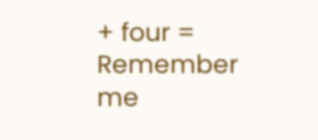+ four =
Remember me